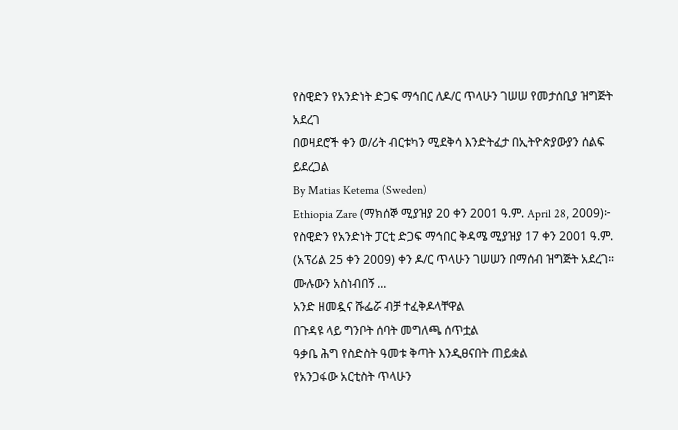የስዊድን የአንድነት ድጋፍ ማኅበር ለዶ/ር ጥላሁን ገሠሠ የመታሰቢያ ዝግጅት አደረገ
በወዛደሮች ቀን ወ/ሪት ብርቱካን ሚደቅሳ እንድትፈታ በኢትዮጵያውያን ሰልፍ ይደረጋል
By Matias Ketema (Sweden)
Ethiopia Zare (ማክሰኞ ሚያዝያ 20 ቀን 2001 ዓ.ም. April 28, 2009)፦ የስዊድን የአንድነት ፓርቲ ድጋፍ ማኅበር ቅዳሜ ሚያዝያ 17 ቀን 2001 ዓ.ም. (አፕሪል 25 ቀን 2009) ቀን ዶ/ር ጥላሁን ገሠሠን በማሰብ ዝግጅት አደረገ። ሙሉውን አስነብበኝ ...
አንድ ዘመዷና ሹፌሯ ብቻ ተፈቅዶላቸዋል
በጉዳዩ ላይ ግንቦት ሰባት መግለጫ ሰጥቷል
ዓቃቤ ሕግ የስድስት ዓመቱ ቅጣት እንዲፀናበት ጠይቋል
የአንጋፋው አርቲስት ጥላሁን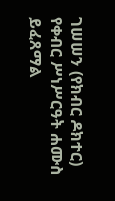ገሠሠን (የክብር ዶክተር) የቀብር ሥነሥርዓት ሐሙስ ይፈጸማል